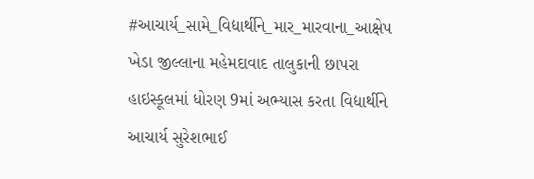#આચાર્ય_સામે_વિદ્યાર્થીને_માર_મારવાના_આક્ષેપ
ખેડા જીલ્લાના મહેમદાવાદ તાલુકાની છાપરા હાઇસ્કૂલમાં ધોરણ 9માં અભ્યાસ કરતા વિદ્યાર્થીને આચાર્ય સુરેશભાઈ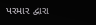પરમાર દ્વારા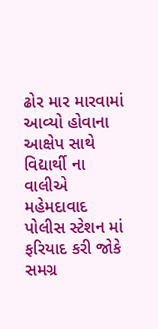ઢોર માર મારવામાં આવ્યો હોવાના આક્ષેપ સાથે વિદ્યાર્થી ના વાલીએ મહેમદાવાદ પોલીસ સ્ટેશન માં ફરિયાદ કરી જોકે સમગ્ર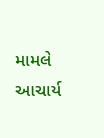મામલે આચાર્ય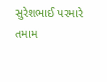સુરેશભાઈ પરમારે તમામ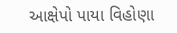આક્ષેપો પાયા વિહોણા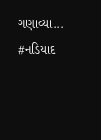ગણાવ્યા... #નડિયાદ